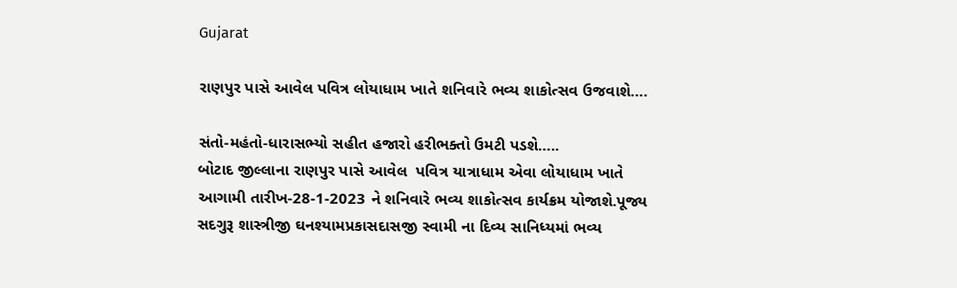Gujarat

રાણપુર પાસે આવેલ પવિત્ર લોયાધામ ખાતે શનિવારે ભવ્ય શાકોત્સવ ઉજવાશે….

સંતો-મહંતો-ધારાસભ્યો સહીત હજારો હરીભક્તો ઉમટી પડશે…..
બોટાદ જીલ્લાના રાણપુર પાસે આવેલ  પવિત્ર યાત્રાધામ એવા લોયાધામ ખાતે આગામી તારીખ-28-1-2023 ને શનિવારે ભવ્ય શાકોત્સવ કાર્યક્રમ યોજાશે.પૂજ્ય સદગુરૂ શાસ્ત્રીજી ઘનશ્યામપ્રકાસદાસજી સ્વામી ના દિવ્ય સાનિધ્યમાં ભવ્ય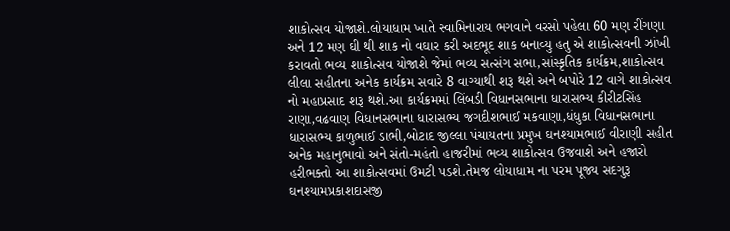શાકોત્સવ યોજાશે.લોયાધામ ખાતે સ્વામિનારાય ભગવાને વરસો પહેલા 60 મણ રીંગણા અને 12 મણ ઘી થી શાક નો વઘાર કરી અદભૂદ શાક બનાવ્યુ હતુ એ શાકોત્સવની ઝાંખી કરાવતો ભવ્ય શાકોત્સવ યોજાશે જેમાં ભવ્ય સત્સંગ સભા,સાંસ્કૃતિક કાર્યક્રમ,શાકોત્સવ લીલા સહીતના અનેક કાર્યક્રમ સવારે 8 વાગ્યાથી શરૂ થશે અને બપોરે 12 વાગે શાકોત્સવ નો મહાપ્રસાદ શરૂ થશે.આ કાર્યક્રમમાં લિંબડી વિધાનસભાના ધારાસભ્ય કીરીટસિંહ રાણા,વઢવાણ વિધાનસભાના ધારાસભ્ય જગદીશભાઈ મકવાણા,ધંધુકા વિધાનસભાના ધારાસભ્ય કાળુભાઈ ડાભી,બોટાદ જીલ્લા પંચાયતના પ્રમુખ ઘનશ્યામભાઈ વીરાણી સહીત અનેક મહાનુભાવો અને સંતો-મહંતો હાજરીમાં ભવ્ય શાકોત્સવ ઉજવાશે અને હજારો હરીભક્તો આ શાકોત્સવમાં ઉમટી પડશે.તેમજ લોયાધામ ના પરમ પૂજ્ય સદગુરૂ ઘનશ્યામપ્રકાશદાસજી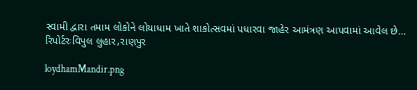સ્વામી દ્વારા તમામ લોકોને લોયાધામ ખાતે શાકોત્સવમાં પધારવા જાહેર આમંત્રણ આપવામાં આવેલ છે…
રિપોર્ટરઃવિપુલ લુહાર,રાણપુર

loydhamMandir.png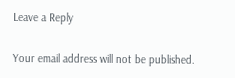Leave a Reply

Your email address will not be published.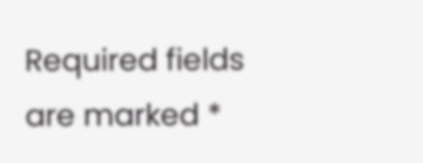Required fields are marked *